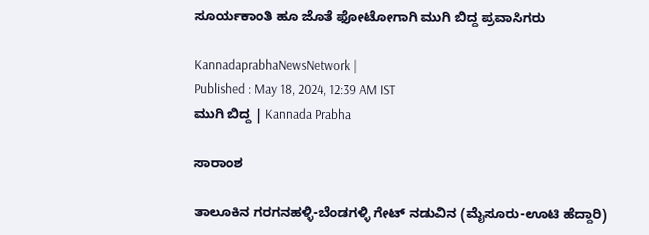ಸೂರ್ಯಕಾಂತಿ ಹೂ ಜೊತೆ ಫೋಟೋಗಾಗಿ ಮುಗಿ ಬಿದ್ದ ಪ್ರವಾಸಿಗರು

KannadaprabhaNewsNetwork |
Published : May 18, 2024, 12:39 AM IST
ಮುಗಿ ಬಿದ್ದ | Kannada Prabha

ಸಾರಾಂಶ

ತಾಲೂಕಿನ ಗರಗನಹಳ್ಳಿ-ಬೆಂಡಗಳ್ಳಿ ಗೇಟ್‌ ನಡುವಿನ (ಮೈಸೂರು-ಊಟಿ ಹೆದ್ದಾರಿ)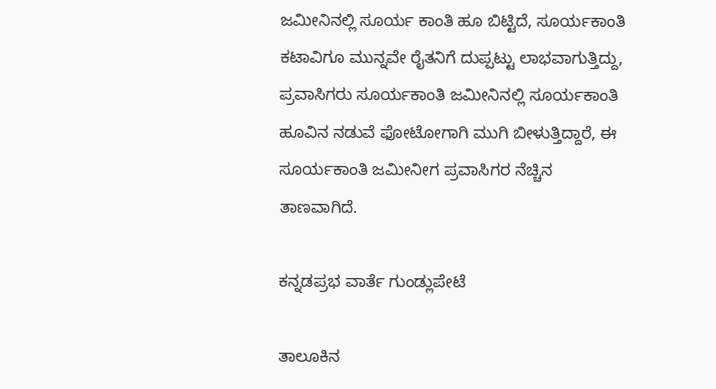ಜಮೀನಿನಲ್ಲಿ ಸೂರ್ಯ ಕಾಂತಿ ಹೂ ಬಿಟ್ಟಿದೆ, ಸೂರ್ಯಕಾಂತಿ ಕಟಾವಿಗೂ ಮುನ್ನವೇ ರೈತನಿಗೆ ದುಪ್ಪಟ್ಟು ಲಾಭವಾಗುತ್ತಿದ್ದು, ಪ್ರವಾಸಿಗರು ಸೂರ್ಯಕಾಂತಿ ಜಮೀನಿನಲ್ಲಿ ಸೂರ್ಯಕಾಂತಿ ಹೂವಿನ ನಡುವೆ ಫೋಟೋಗಾಗಿ ಮುಗಿ ಬೀಳುತ್ತಿದ್ದಾರೆ, ಈ ಸೂರ್ಯಕಾಂತಿ ಜಮೀನೀಗ ಪ್ರವಾಸಿಗರ ನೆಚ್ಚಿನ ತಾಣವಾಗಿದೆ.

ಕನ್ನಡಪ್ರಭ ವಾರ್ತೆ ಗುಂಡ್ಲುಪೇಟೆ

ತಾಲೂಕಿನ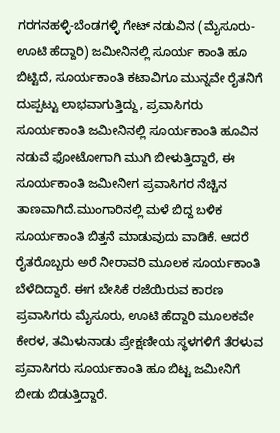ಗರಗನಹಳ್ಳಿ-ಬೆಂಡಗಳ್ಳಿ ಗೇಟ್‌ ನಡುವಿನ (ಮೈಸೂರು-ಊಟಿ ಹೆದ್ದಾರಿ) ಜಮೀನಿನಲ್ಲಿ ಸೂರ್ಯ ಕಾಂತಿ ಹೂ ಬಿಟ್ಟಿದೆ, ಸೂರ್ಯಕಾಂತಿ ಕಟಾವಿಗೂ ಮುನ್ನವೇ ರೈತನಿಗೆ ದುಪ್ಪಟ್ಟು ಲಾಭವಾಗುತ್ತಿದ್ದು, ಪ್ರವಾಸಿಗರು ಸೂರ್ಯಕಾಂತಿ ಜಮೀನಿನಲ್ಲಿ ಸೂರ್ಯಕಾಂತಿ ಹೂವಿನ ನಡುವೆ ಫೋಟೋಗಾಗಿ ಮುಗಿ ಬೀಳುತ್ತಿದ್ದಾರೆ, ಈ ಸೂರ್ಯಕಾಂತಿ ಜಮೀನೀಗ ಪ್ರವಾಸಿಗರ ನೆಚ್ಚಿನ ತಾಣವಾಗಿದೆ.ಮುಂಗಾರಿನಲ್ಲಿ ಮಳೆ ಬಿದ್ದ ಬಳಿಕ ಸೂರ್ಯಕಾಂತಿ ಬಿತ್ತನೆ ಮಾಡುವುದು ವಾಡಿಕೆ. ಆದರೆ ರೈತರೊಬ್ಬರು ಅರೆ ನೀರಾವರಿ ಮೂಲಕ ಸೂರ್ಯಕಾಂತಿ ಬೆಳೆದಿದ್ದಾರೆ. ಈಗ ಬೇಸಿಕೆ ರಜೆಯಿರುವ ಕಾರಣ ಪ್ರವಾಸಿಗರು ಮೈಸೂರು, ಊಟಿ ಹೆದ್ದಾರಿ ಮೂಲಕವೇ ಕೇರಳ, ತಮಿಳುನಾಡು ಪ್ರೇಕ್ಷಣೀಯ ಸ್ಥಳಗಳಿಗೆ ತೆರಳುವ ಪ್ರವಾಸಿಗರು ಸೂರ್ಯಕಾಂತಿ ಹೂ ಬಿಟ್ಟ ಜಮೀನಿಗೆ ಬೀಡು ಬಿಡುತ್ತಿದ್ದಾರೆ.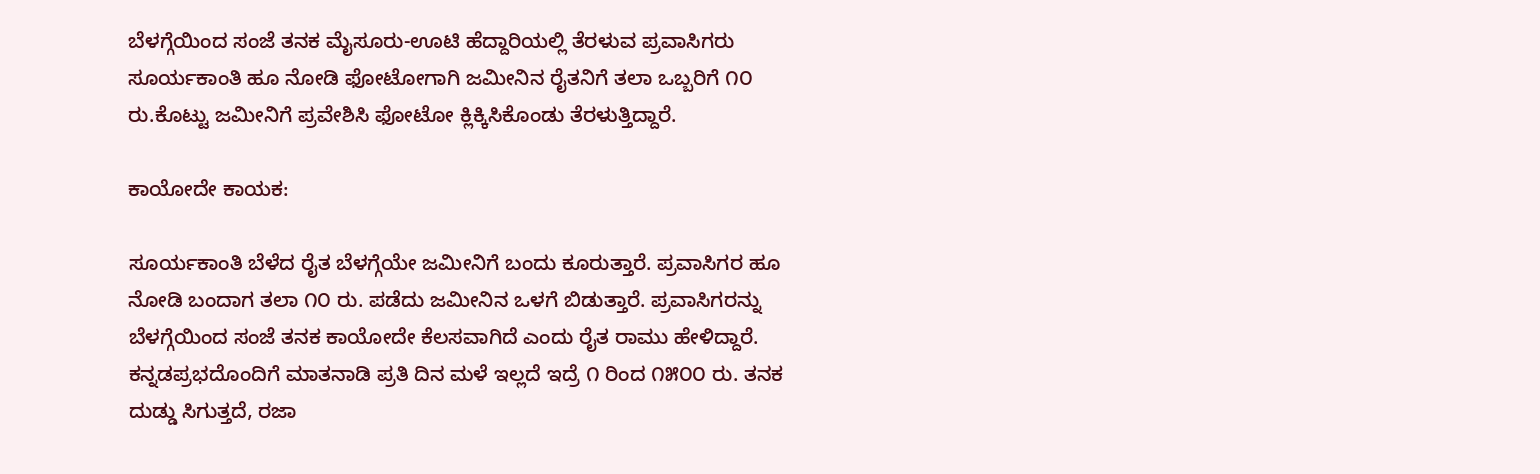ಬೆಳಗ್ಗೆಯಿಂದ ಸಂಜೆ ತನಕ ಮೈಸೂರು-ಊಟಿ ಹೆದ್ದಾರಿಯಲ್ಲಿ ತೆರಳುವ ಪ್ರವಾಸಿಗರು ಸೂರ್ಯಕಾಂತಿ ಹೂ ನೋಡಿ ಫೋಟೋಗಾಗಿ ಜಮೀನಿನ ರೈತನಿಗೆ ತಲಾ ಒಬ್ಬರಿಗೆ ೧೦ ರು.ಕೊಟ್ಟು ಜಮೀನಿಗೆ ಪ್ರವೇಶಿಸಿ ಫೋಟೋ ಕ್ಲಿಕ್ಕಿಸಿಕೊಂಡು ತೆರಳುತ್ತಿದ್ದಾರೆ.

ಕಾಯೋದೇ ಕಾಯಕ:

ಸೂರ್ಯಕಾಂತಿ ಬೆಳೆದ ರೈತ ಬೆಳಗ್ಗೆಯೇ ಜಮೀನಿಗೆ ಬಂದು ಕೂರುತ್ತಾರೆ. ಪ್ರವಾಸಿಗರ ಹೂ ನೋಡಿ ಬಂದಾಗ ತಲಾ ೧೦ ರು. ಪಡೆದು ಜಮೀನಿನ ಒಳಗೆ ಬಿಡುತ್ತಾರೆ. ಪ್ರವಾಸಿಗರನ್ನು ಬೆಳಗ್ಗೆಯಿಂದ ಸಂಜೆ ತನಕ ಕಾಯೋದೇ ಕೆಲಸವಾಗಿದೆ ಎಂದು ರೈತ ರಾಮು ಹೇಳಿದ್ದಾರೆ. ಕನ್ನಡಪ್ರಭದೊಂದಿಗೆ ಮಾತನಾಡಿ ಪ್ರತಿ ದಿನ ಮಳೆ ಇಲ್ಲದೆ ಇದ್ರೆ ೧ ರಿಂದ ೧೫೦೦ ರು. ತನಕ ದುಡ್ಡು ಸಿಗುತ್ತದೆ, ರಜಾ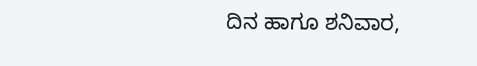ದಿನ ಹಾಗೂ ಶನಿವಾರ,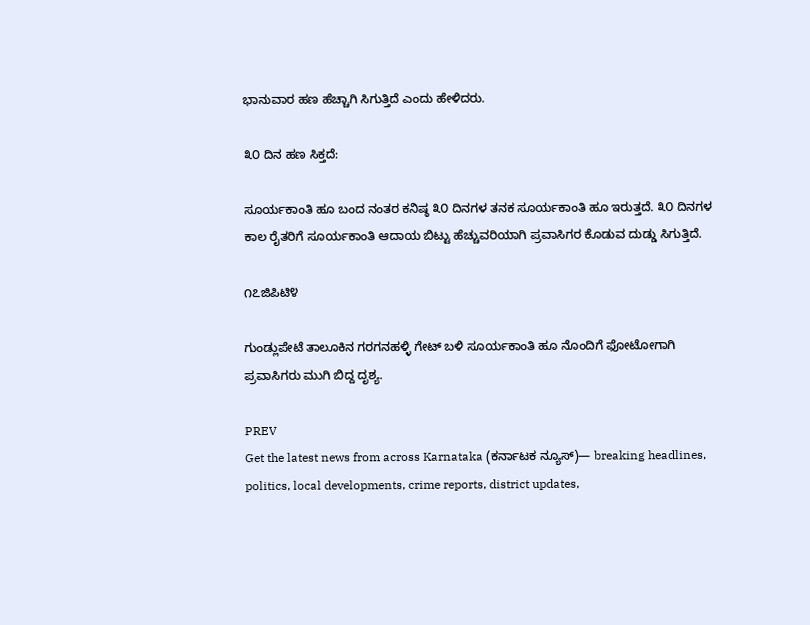ಭಾನುವಾರ ಹಣ ಹೆಚ್ಚಾಗಿ ಸಿಗುತ್ತಿದೆ ಎಂದು ಹೇಳಿದರು.

೩೦ ದಿನ ಹಣ ಸಿಕ್ತದೆ:

ಸೂರ್ಯಕಾಂತಿ ಹೂ ಬಂದ ನಂತರ ಕನಿಷ್ಠ ೩೦ ದಿನಗಳ ತನಕ ಸೂರ್ಯಕಾಂತಿ ಹೂ ಇರುತ್ತದೆ. ೩೦ ದಿನಗಳ ಕಾಲ ರೈತರಿಗೆ ಸೂರ್ಯಕಾಂತಿ ಆದಾಯ ಬಿಟ್ಟು ಹೆಚ್ಚುವರಿಯಾಗಿ ಪ್ರವಾಸಿಗರ ಕೊಡುವ ದುಡ್ಡು ಸಿಗುತ್ತಿದೆ.

೧೭ಜಿಪಿಟಿ೪

ಗುಂಡ್ಲುಪೇಟೆ ತಾಲೂಕಿನ ಗರಗನಹಳ್ಳಿ ಗೇಟ್‌ ಬಳಿ ಸೂರ್ಯಕಾಂತಿ ಹೂ ನೊಂದಿಗೆ ಫೋಟೋಗಾಗಿ ಪ್ರವಾಸಿಗರು ಮುಗಿ ಬಿದ್ದ ದೃಶ್ಯ.

PREV
Get the latest news from across Karnataka (ಕರ್ನಾಟಕ ನ್ಯೂಸ್)— breaking headlines, politics, local developments, crime reports, district updates,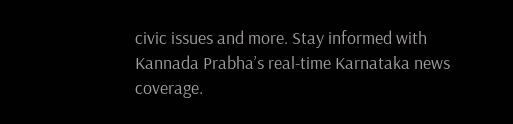civic issues and more. Stay informed with Kannada Prabha’s real‑time Karnataka news coverage.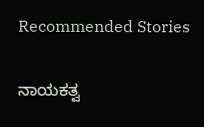Recommended Stories

ನಾಯಕತ್ವ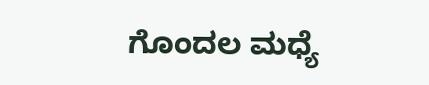ಗೊಂದಲ ಮಧ್ಯೆ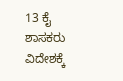13 ಕೈ ಶಾಸಕರು ವಿದೇಶಕ್ಕೆ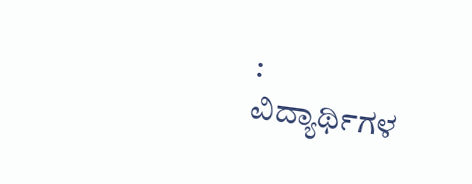:
ವಿದ್ಯಾರ್ಥಿಗಳ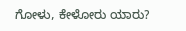ಗೋಳು, ಕೇಳೋರು ಯಾರು?